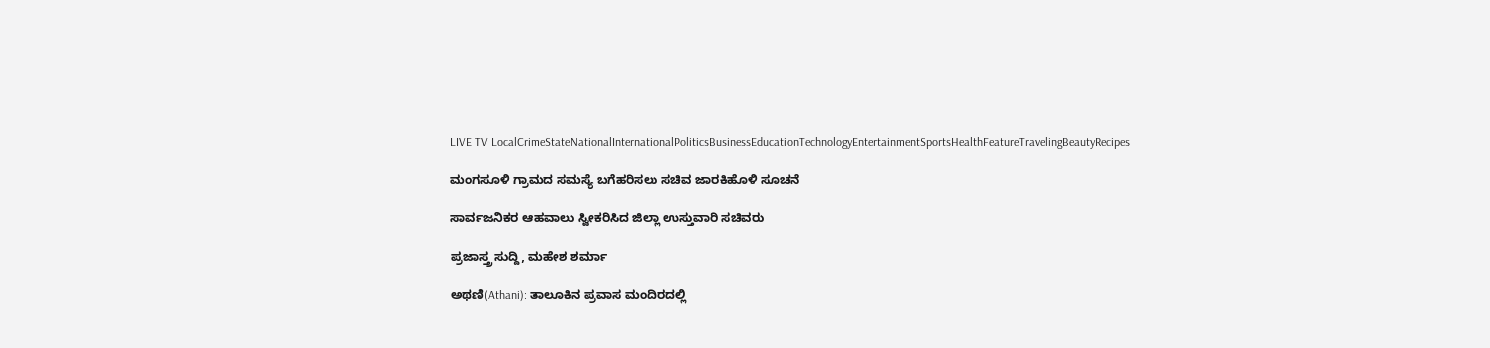LIVE TV LocalCrimeStateNationalInternationalPoliticsBusinessEducationTechnologyEntertainmentSportsHealthFeatureTravelingBeautyRecipes

ಮಂಗಸೂಳಿ ಗ್ರಾಮದ ಸಮಸ್ಯೆ ಬಗೆಹರಿಸಲು ಸಚಿವ ಜಾರಕಿಹೊಳಿ ಸೂಚನೆ

ಸಾರ್ವಜನಿಕರ ಆಹವಾಲು ಸ್ವೀಕರಿಸಿದ ಜಿಲ್ಲಾ ಉಸ್ತುವಾರಿ ಸಚಿವರು

ಪ್ರಜಾಸ್ತ್ರ ಸುದ್ದಿ, ಮಹೇಶ ಶರ್ಮಾ

ಅಥಣಿ(Athani): ತಾಲೂಕಿನ ಪ್ರವಾಸ ಮಂದಿರದಲ್ಲಿ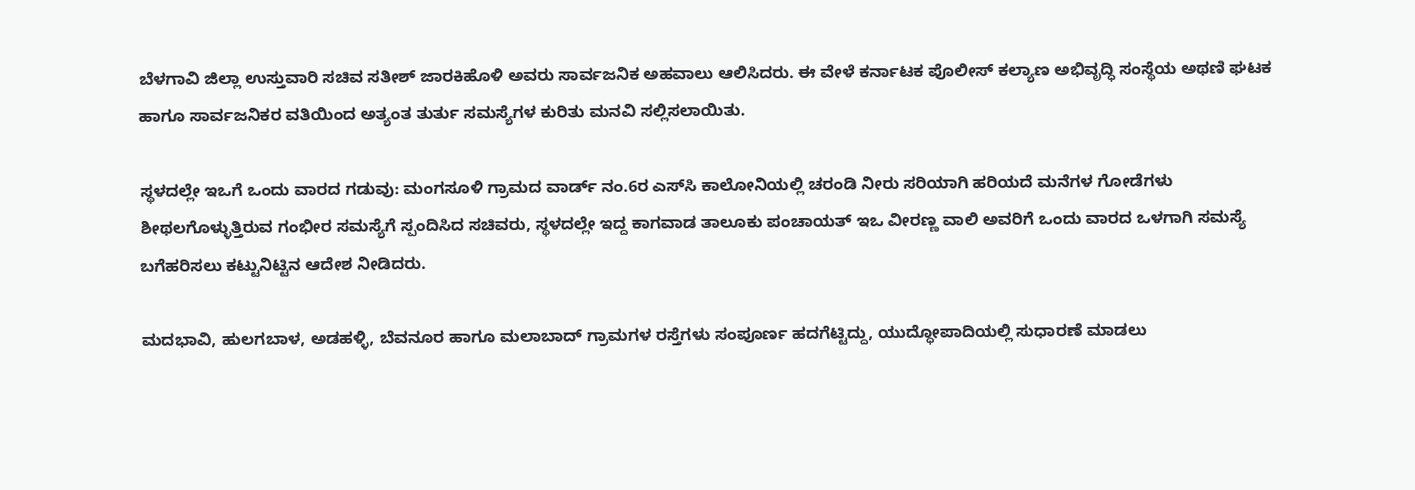ಬೆಳಗಾವಿ ಜಿಲ್ಲಾ ಉಸ್ತುವಾರಿ ಸಚಿವ ಸತೀಶ್ ಜಾರಕಿಹೊಳಿ ಅವರು ಸಾರ್ವಜನಿಕ ಅಹವಾಲು ಆಲಿಸಿದರು. ಈ ವೇಳೆ ಕರ್ನಾಟಕ ಪೊಲೀಸ್ ಕಲ್ಯಾಣ ಅಭಿವೃದ್ಧಿ ಸಂಸ್ಥೆಯ ಅಥಣಿ ಘಟಕ ಹಾಗೂ ಸಾರ್ವಜನಿಕರ ವತಿಯಿಂದ ಅತ್ಯಂತ ತುರ್ತು ಸಮಸ್ಯೆಗಳ ಕುರಿತು ಮನವಿ ಸಲ್ಲಿಸಲಾಯಿತು.

ಸ್ಥಳದಲ್ಲೇ ಇಒಗೆ ಒಂದು ವಾರದ ಗಡುವು: ಮಂಗಸೂಳಿ ಗ್ರಾಮದ ವಾರ್ಡ್ ನಂ.6ರ ಎಸ್‌ಸಿ ಕಾಲೋನಿಯಲ್ಲಿ ಚರಂಡಿ ನೀರು ಸರಿಯಾಗಿ ಹರಿಯದೆ ಮನೆಗಳ ಗೋಡೆಗಳು ಶೀಥಲಗೊಳ್ಳುತ್ತಿರುವ ಗಂಭೀರ ಸಮಸ್ಯೆಗೆ ಸ್ಪಂದಿಸಿದ ಸಚಿವರು, ಸ್ಥಳದಲ್ಲೇ ಇದ್ದ ಕಾಗವಾಡ ತಾಲೂಕು ಪಂಚಾಯತ್ ಇಒ ವೀರಣ್ಣ ವಾಲಿ ಅವರಿಗೆ ಒಂದು ವಾರದ ಒಳಗಾಗಿ ಸಮಸ್ಯೆ ಬಗೆಹರಿಸಲು ಕಟ್ಟುನಿಟ್ಟಿನ ಆದೇಶ ನೀಡಿದರು.

ಮದಭಾವಿ, ಹುಲಗಬಾಳ, ಅಡಹಳ್ಳಿ, ಬೆವನೂರ ಹಾಗೂ ಮಲಾಬಾದ್ ಗ್ರಾಮಗಳ ರಸ್ತೆಗಳು ಸಂಪೂರ್ಣ ಹದಗೆಟ್ಟಿದ್ದು, ಯುದ್ಧೋಪಾದಿಯಲ್ಲಿ ಸುಧಾರಣೆ ಮಾಡಲು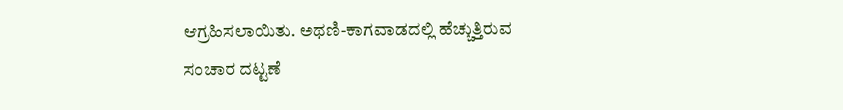ಆಗ್ರಹಿಸಲಾಯಿತು. ಅಥಣಿ-ಕಾಗವಾಡದಲ್ಲಿ ಹೆಚ್ಚುತ್ತಿರುವ ಸಂಚಾರ ದಟ್ಟಣೆ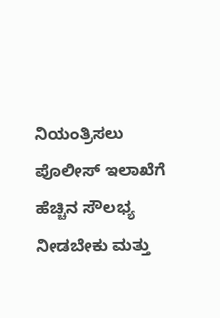ನಿಯಂತ್ರಿಸಲು ಪೊಲೀಸ್ ಇಲಾಖೆಗೆ ಹೆಚ್ಚಿನ ಸೌಲಭ್ಯ ನೀಡಬೇಕು ಮತ್ತು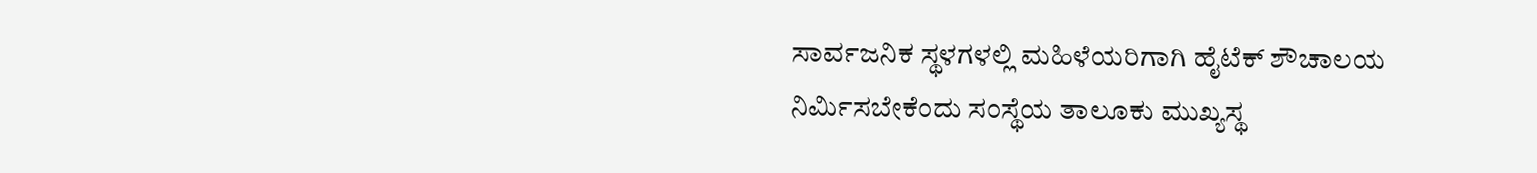ಸಾರ್ವಜನಿಕ ಸ್ಥಳಗಳಲ್ಲಿ ಮಹಿಳೆಯರಿಗಾಗಿ ಹೈಟೆಕ್ ಶೌಚಾಲಯ ನಿರ್ಮಿಸಬೇಕೆಂದು ಸಂಸ್ಥೆಯ ತಾಲೂಕು ಮುಖ್ಯಸ್ಥ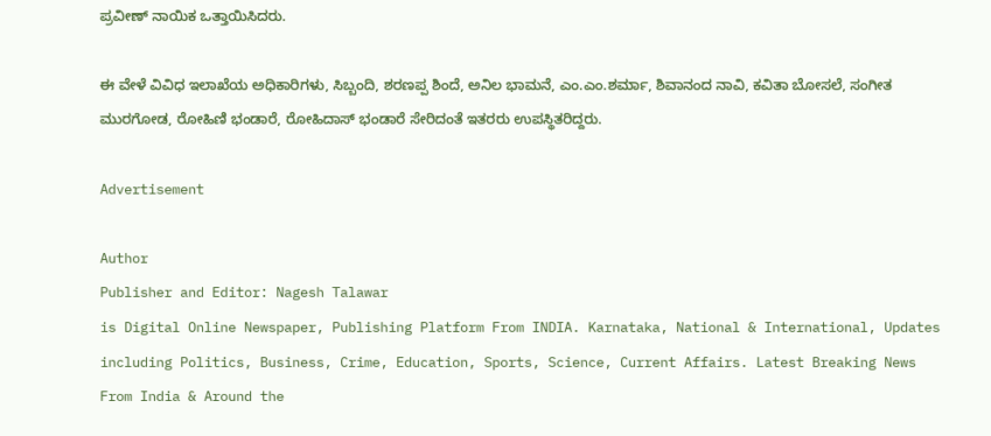ಪ್ರವೀಣ್ ನಾಯಿಕ ಒತ್ತಾಯಿಸಿದರು.

ಈ ವೇಳೆ ವಿವಿಧ ಇಲಾಖೆಯ ಅಧಿಕಾರಿಗಳು, ಸಿಬ್ಬಂದಿ, ಶರಣಪ್ಪ ಶಿಂದೆ, ಅನಿಲ ಭಾಮನೆ, ಎಂ.ಎಂ.ಶರ್ಮಾ, ಶಿವಾನಂದ ನಾವಿ, ಕವಿತಾ ಬೋಸಲೆ, ಸಂಗೀತ ಮುರಗೋಡ, ರೋಹಿಣಿ ಭಂಡಾರೆ, ರೋಹಿದಾಸ್ ಭಂಡಾರೆ ಸೇರಿದಂತೆ ಇತರರು ಉಪಸ್ಥಿತರಿದ್ದರು.

Advertisement

Author
Publisher and Editor: Nagesh Talawar
is Digital Online Newspaper, Publishing Platform From INDIA. Karnataka, National & International, Updates including Politics, Business, Crime, Education, Sports, Science, Current Affairs. Latest Breaking News From India & Around the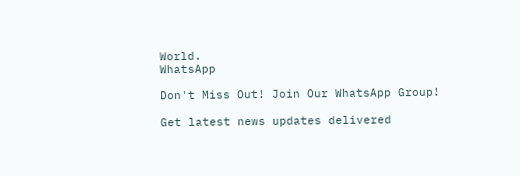World.
WhatsApp

Don't Miss Out! Join Our WhatsApp Group!

Get latest news updates delivered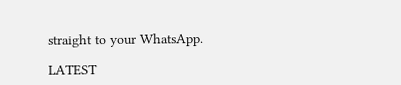straight to your WhatsApp.

LATEST